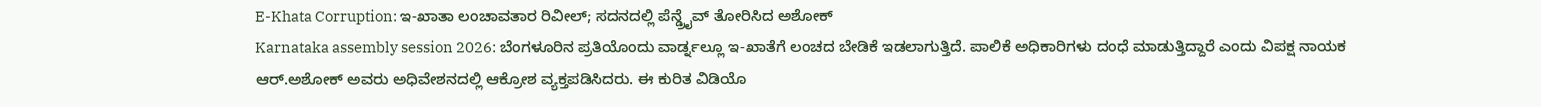E-Khata Corruption: ಇ-ಖಾತಾ ಲಂಚಾವತಾರ ರಿವೀಲ್; ಸದನದಲ್ಲಿ ಪೆನ್ಡ್ರೈವ್ ತೋರಿಸಿದ ಅಶೋಕ್
Karnataka assembly session 2026: ಬೆಂಗಳೂರಿನ ಪ್ರತಿಯೊಂದು ವಾರ್ಡ್ನಲ್ಲೂ ಇ-ಖಾತೆಗೆ ಲಂಚದ ಬೇಡಿಕೆ ಇಡಲಾಗುತ್ತಿದೆ. ಪಾಲಿಕೆ ಅಧಿಕಾರಿಗಳು ದಂಧೆ ಮಾಡುತ್ತಿದ್ದಾರೆ ಎಂದು ವಿಪಕ್ಷ ನಾಯಕ ಆರ್.ಅಶೋಕ್ ಅವರು ಅಧಿವೇಶನದಲ್ಲಿ ಆಕ್ರೋಶ ವ್ಯಕ್ತಪಡಿಸಿದರು. ಈ ಕುರಿತ ವಿಡಿಯೊ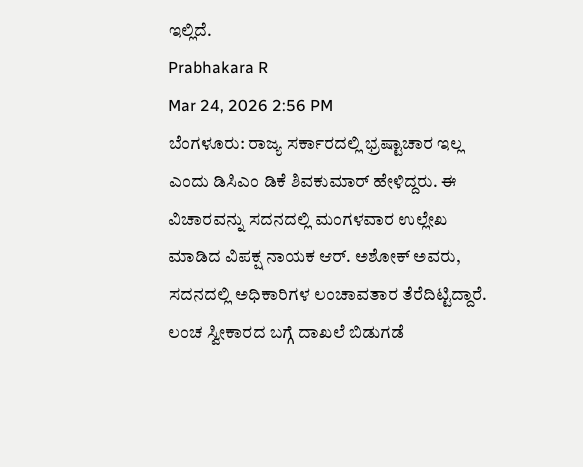ಇಲ್ಲಿದೆ.
Prabhakara R
Mar 24, 2026 2:56 PM
ಬೆಂಗಳೂರು: ರಾಜ್ಯ ಸರ್ಕಾರದಲ್ಲಿ ಭ್ರಷ್ಟಾಚಾರ ಇಲ್ಲ ಎಂದು ಡಿಸಿಎಂ ಡಿಕೆ ಶಿವಕುಮಾರ್ ಹೇಳಿದ್ದರು. ಈ ವಿಚಾರವನ್ನು ಸದನದಲ್ಲಿ ಮಂಗಳವಾರ ಉಲ್ಲೇಖ ಮಾಡಿದ ವಿಪಕ್ಷ ನಾಯಕ ಆರ್. ಅಶೋಕ್ ಅವರು, ಸದನದಲ್ಲಿ ಅಧಿಕಾರಿಗಳ ಲಂಚಾವತಾರ ತೆರೆದಿಟ್ಟಿದ್ದಾರೆ. ಲಂಚ ಸ್ವೀಕಾರದ ಬಗ್ಗೆ ದಾಖಲೆ ಬಿಡುಗಡೆ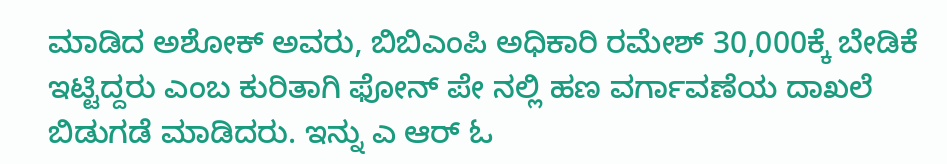ಮಾಡಿದ ಅಶೋಕ್ ಅವರು, ಬಿಬಿಎಂಪಿ ಅಧಿಕಾರಿ ರಮೇಶ್ 30,000ಕ್ಕೆ ಬೇಡಿಕೆ ಇಟ್ಟಿದ್ದರು ಎಂಬ ಕುರಿತಾಗಿ ಫೋನ್ ಪೇ ನಲ್ಲಿ ಹಣ ವರ್ಗಾವಣೆಯ ದಾಖಲೆ ಬಿಡುಗಡೆ ಮಾಡಿದರು. ಇನ್ನು ಎ ಆರ್ ಓ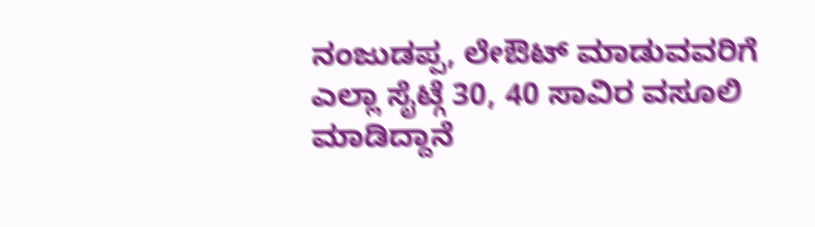ನಂಜುಡಪ್ಪ, ಲೇಔಟ್ ಮಾಡುವವರಿಗೆ ಎಲ್ಲಾ ಸೈಟ್ಗೆ 30, 40 ಸಾವಿರ ವಸೂಲಿ ಮಾಡಿದ್ದಾನೆ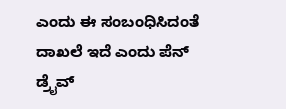ಎಂದು ಈ ಸಂಬಂಧಿಸಿದಂತೆ ದಾಖಲೆ ಇದೆ ಎಂದು ಪೆನ್ ಡ್ರೈವ್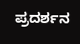ಪ್ರದರ್ಶನ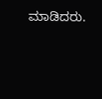ಮಾಡಿದರು.